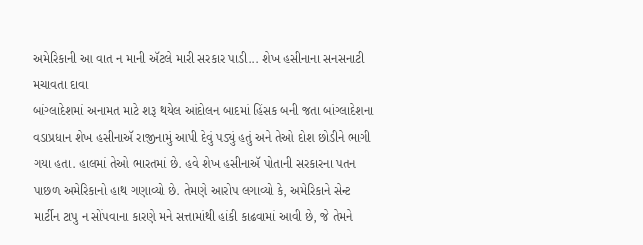અમેરિકાની આ વાત ન માની ઍટલે મારી સરકાર પાડી... શેખ હસીનાના સનસનાટી મચાવતા દાવા
બાંગ્લાદેશમાં અનામત માટે શરૂ થયેલ આંદોલન બાદમાં હિંસક બની જતા બાંગ્લાદેશના વડાપ્રધાન શેખ હસીનાઍ રાજીનામું આપી દેવું પડ્યું હતું અને તેઓ દોશ છોડીને ભાગી ગયા હતા. હાલમાં તેઓ ભારતમાં છે. હવે શેખ હસીનાઍ પોતાની સરકારના પતન પાછળ અમેરિકાનો હાથ ગણાવ્યો છે. તેમણે આરોપ લગાવ્યો કે, અમેરિકાને સેન્ટ માર્ટીન ટાપુ ન સોંપવાના કારણે મને સત્તામાંથી હાંકી કાઢવામાં આવી છે, જે તેમને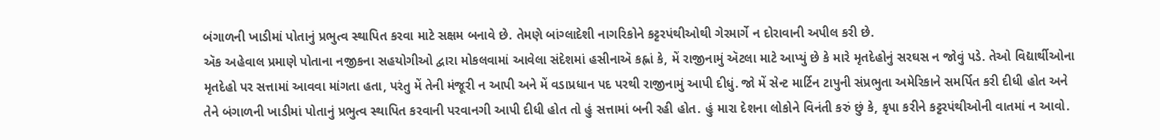બંગાળની ખાડીમાં પોતાનું પ્રભુત્વ સ્થાપિત કરવા માટે સક્ષમ બનાવે છે. તેમણે બાંગ્લાદેશી નાગરિકોને કટ્ટરપંથીઓથી ગેરમાર્ગે ન દોરાવાની અપીલ કરી છે.
ઍક અહેવાલ પ્રમાણે પોતાના નજીકના સહયોગીઓ દ્વારા મોકલવામાં આવેલા સંદેશમાં હસીનાઍ કહ્નાં કે, મેં રાજીનામું ઍટલા માટે આપ્યું છે કે મારે મૃતદેહોનું સરઘસ ન જોવું પડે. તેઓ વિદ્યાર્થીઓના મૃતદેહો પર સત્તામાં આવવા માંગતા હતા, પરંતુ મેં તેની મંજૂરી ન આપી અને મેં વડાપ્રધાન પદ પરથી રાજીનામું આપી દીધું. જો મેં સેન્ટ માર્ટિન ટાપુની સંપ્રભુતા અમેરિકાને સમર્પિત કરી દીધી હોત અને તેને બંગાળની ખાડીમાં પોતાનું પ્રભુત્વ સ્થાપિત કરવાની પરવાનગી આપી દીધી હોત તો હું સત્તામાં બની રહી હોત. હું મારા દેશના લોકોને વિનંતી કરું છું કે, કૃપા કરીને કટ્ટરપંથીઓની વાતમાં ન આવો.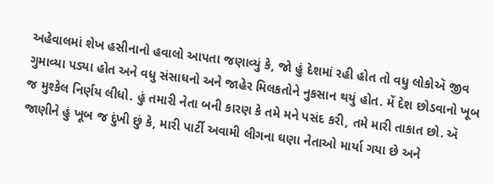અહેવાલમાં શેખ હસીનાનો હવાલો આપતા જણાવ્યું કે, જો હું દેશમાં રહી હોત તો વધુ લોકોઍ જીવ ગુમાવ્યા પડ્યા હોત અને વધુ સંસાધનો અને જાહેર મિલકતોને નુકસાન થયું હોત. મેં દેશ છોડવાનો ખૂબ જ મુશ્કેલ નિર્ણય લીધો. હું તમારી નેતા બની કારણ કે તમે મને પસંદ કરી, તમે મારી તાકાત છો. ઍ જાણીને હું ખૂબ જ દુંખી છું કે, મારી પાર્ટી અવામી લીગના ઘણા નેતાઓ માર્યા ગયા છે અને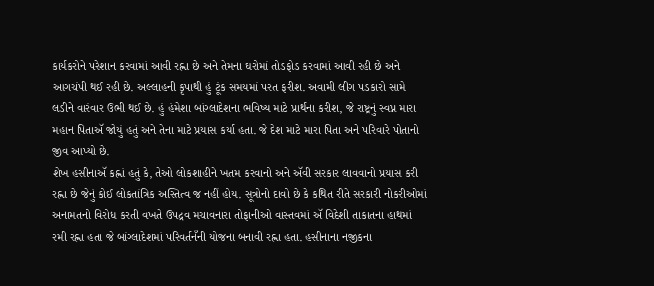કાર્યકરોને પરેશાન કરવામાં આવી રહ્ના છે અને તેમના ઘરોમાં તોડફોડ કરવામાં આવી રહી છે અને આગચંપી થઈ રહી છે. અલ્લાહની કૃપાથી હું ટૂંક સમયમાં પરત ફરીશ. અવામી લીગ પડકારો સામે લડીને વારંવાર ઉભી થઈ છે. હું હંમેશા બાંગ્લાદેશના ભવિષ્ય માટે પ્રાર્થના કરીશ, જે રાષ્ટ્રનું સ્વપ્ન મારા મહાન પિતાઍ જોયું હતું અને તેના માટે પ્રયાસ કર્યા હતા. જે દેશ માટે મારા પિતા અને પરિવારે પોતાનો જીવ આપ્યો છે.
શેખ હસીનાઍ કહ્નાં હતું કે, તેઓ લોકશાહીને ખતમ કરવાનો અને ઍવી સરકાર લાવવાનો પ્રયાસ કરી રહ્ના છે જેનું કોઈ લોકતાંત્રિક અસ્તિત્વ જ નહીં હોય. સૂત્રોનો દાવો છે કે કથિત રીતે સરકારી નોકરીઓમાં અનામતનો વિરોધ કરતી વખતે ઉપદ્રવ મચાવનારા તોફાનીઓ વાસ્તવમાં ઍ વિદેશી તાકાતના હાથમાં રમી રહ્ના હતા જે બાંગ્લાદેશમાં પરિવર્તનઁની યોજના બનાવી રહ્ના હતા. હસીનાના નજીકના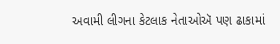અવામી લીગના કેટલાક નેતાઓઍ પણ ઢાકામાં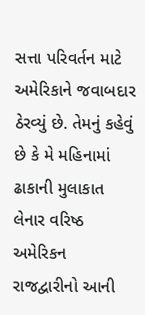સત્તા પરિવર્તન માટે અમેરિકાને જવાબદાર ઠેરવ્યું છે. તેમનું કહેવું છે કે મે મહિનામાં ઢાકાની મુલાકાત લેનાર વરિષ્ઠ અમેરિકન રાજદ્વારીનો આની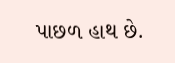પાછળ હાથ છે.